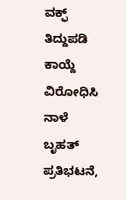ವಕ್ಫ್ ತಿದ್ದುಪಡಿ ಕಾಯ್ದೆ ವಿರೋಧಿಸಿ ನಾಳೆ ಬೃಹತ್ ಪ್ರತಿಭಟನೆ,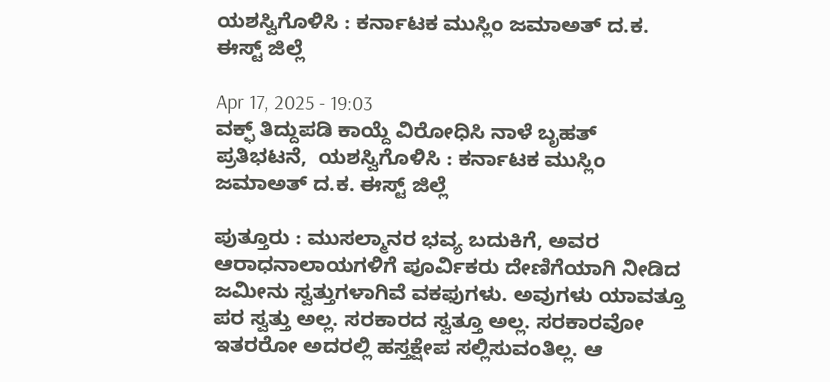ಯಶಸ್ವಿಗೊಳಿಸಿ : ಕರ್ನಾಟಕ ಮುಸ್ಲಿಂ ಜಮಾಅತ್ ದ.ಕ‌. ಈಸ್ಟ್ ಜಿಲ್ಲೆ

Apr 17, 2025 - 19:03
ವಕ್ಫ್ ತಿದ್ದುಪಡಿ ಕಾಯ್ದೆ ವಿರೋಧಿಸಿ ನಾಳೆ ಬೃಹತ್ ಪ್ರತಿಭಟನೆ,  ಯಶಸ್ವಿಗೊಳಿಸಿ : ಕರ್ನಾಟಕ ಮುಸ್ಲಿಂ ಜಮಾಅತ್ ದ.ಕ‌. ಈಸ್ಟ್ ಜಿಲ್ಲೆ

ಪುತ್ತೂರು : ಮುಸಲ್ಮಾನರ ಭವ್ಯ ಬದುಕಿಗೆ, ಅವರ ಆರಾಧನಾಲಾಯಗಳಿಗೆ ಪೂರ್ವಿಕರು ದೇಣಿಗೆಯಾಗಿ ನೀಡಿದ ಜಮೀನು ಸ್ವತ್ತುಗಳಾಗಿವೆ ವಕಫುಗಳು. ಅವುಗಳು ಯಾವತ್ತೂ ಪರ ಸ್ವತ್ತು ಅಲ್ಲ. ಸರಕಾರದ ಸ್ವತ್ತೂ ಅಲ್ಲ. ಸರಕಾರವೋ ಇತರರೋ ಅದರಲ್ಲಿ ಹಸ್ತಕ್ಷೇಪ ಸಲ್ಲಿಸುವಂತಿಲ್ಲ. ಆ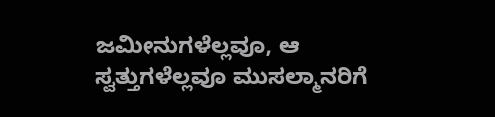ಜಮೀನುಗಳೆಲ್ಲವೂ, ಆ ಸ್ವತ್ತುಗಳೆಲ್ಲವೂ ಮುಸಲ್ಮಾನರಿಗೆ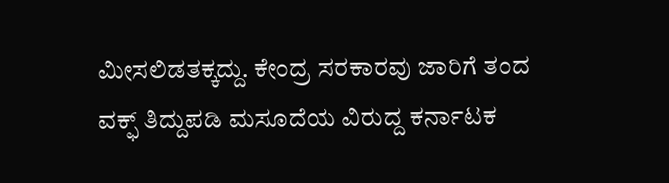ಮೀಸಲಿಡತಕ್ಕದ್ದು. ಕೇಂದ್ರ ಸರಕಾರವು ಜಾರಿಗೆ ತಂದ ವಕ್ಫ್ ತಿದ್ದುಪಡಿ ಮಸೂದೆಯ ವಿರುದ್ದ ಕರ್ನಾಟಕ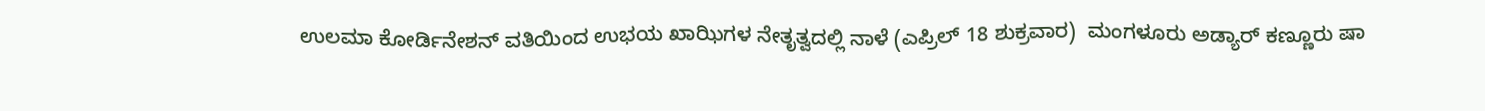ಉಲಮಾ ಕೋರ್ಡಿನೇಶನ್ ವತಿಯಿಂದ ಉಭಯ ಖಾಝಿಗಳ ನೇತೃತ್ವದಲ್ಲಿ ನಾಳೆ (ಎಪ್ರಿಲ್ 18 ಶುಕ್ರವಾರ)  ಮಂಗಳೂರು ಅಡ್ಯಾರ್ ಕಣ್ಣೂರು ಷಾ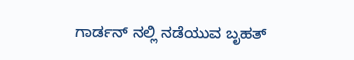ಗಾರ್ಡನ್ ನಲ್ಲಿ ನಡೆಯುವ ಬೃಹತ್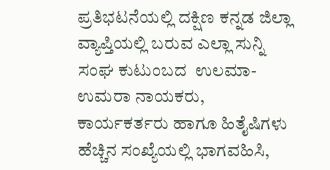ಪ್ರತಿಭಟನೆಯಲ್ಲಿ ದಕ್ಷಿಣ ಕನ್ನಡ ಜಿಲ್ಲಾ ವ್ಯಾಪ್ತಿಯಲ್ಲಿ ಬರುವ ಎಲ್ಲಾ ಸುನ್ನಿ ಸಂಘ ಕುಟುಂಬದ  ಉಲಮಾ-ಉಮರಾ ನಾಯಕರು, ಕಾರ್ಯಕರ್ತರು ಹಾಗೂ ಹಿತೈಷಿಗಳು ಹೆಚ್ಚಿನ ಸಂಖ್ಯೆಯಲ್ಲಿ ಭಾಗವಹಿಸಿ,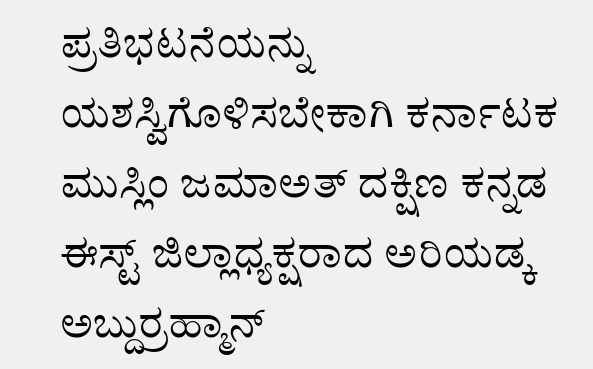ಪ್ರತಿಭಟನೆಯನ್ನು ಯಶಸ್ವಿಗೊಳಿಸಬೇಕಾಗಿ ಕರ್ನಾಟಕ ಮುಸ್ಲಿಂ ಜಮಾಅತ್ ದಕ್ಷಿಣ ಕನ್ನಡ ಈಸ್ಟ್ ಜಿಲ್ಲಾಧ್ಯಕ್ಷರಾದ ಅರಿಯಡ್ಕ ಅಬ್ದುರ್ರಹ್ಮಾನ್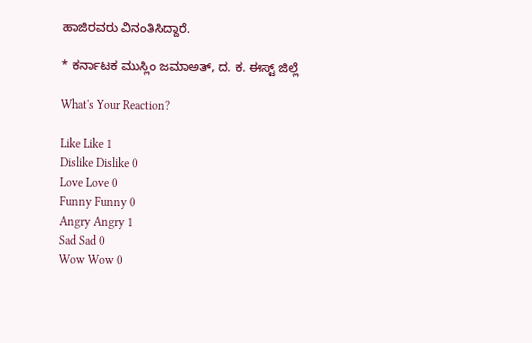ಹಾಜಿರವರು ವಿನಂತಿಸಿದ್ದಾರೆ.

* ಕರ್ನಾಟಕ ಮುಸ್ಲಿಂ ಜಮಾಅತ್, ದ. ಕ. ಈಸ್ಟ್ ಜಿಲ್ಲೆ

What's Your Reaction?

Like Like 1
Dislike Dislike 0
Love Love 0
Funny Funny 0
Angry Angry 1
Sad Sad 0
Wow Wow 0